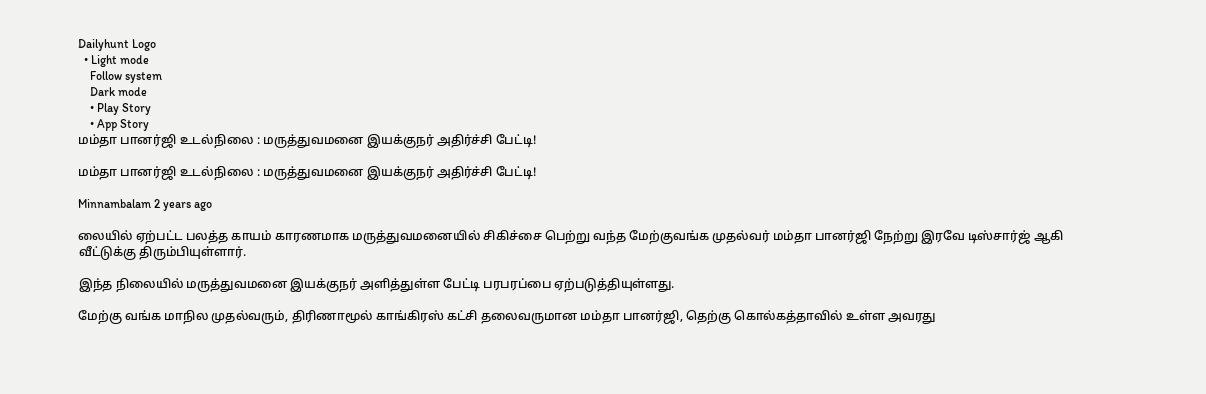Dailyhunt Logo
  • Light mode
    Follow system
    Dark mode
    • Play Story
    • App Story
மம்தா பானர்ஜி உடல்நிலை : மருத்துவமனை இயக்குநர் அதிர்ச்சி பேட்டி!

மம்தா பானர்ஜி உடல்நிலை : மருத்துவமனை இயக்குநர் அதிர்ச்சி பேட்டி!

Minnambalam 2 years ago

லையில் ஏற்பட்ட பலத்த காயம் காரணமாக மருத்துவமனையில் சிகிச்சை பெற்று வந்த மேற்குவங்க முதல்வர் மம்தா பானர்ஜி நேற்று இரவே டிஸ்சார்ஜ் ஆகி வீட்டுக்கு திரும்பியுள்ளார்.

இந்த நிலையில் மருத்துவமனை இயக்குநர் அளித்துள்ள பேட்டி பரபரப்பை ஏற்படுத்தியுள்ளது.

மேற்கு வங்க மாநில முதல்வரும், திரிணாமூல் காங்கிரஸ் கட்சி தலைவருமான மம்தா பானர்ஜி, தெற்கு கொல்கத்தாவில் உள்ள அவரது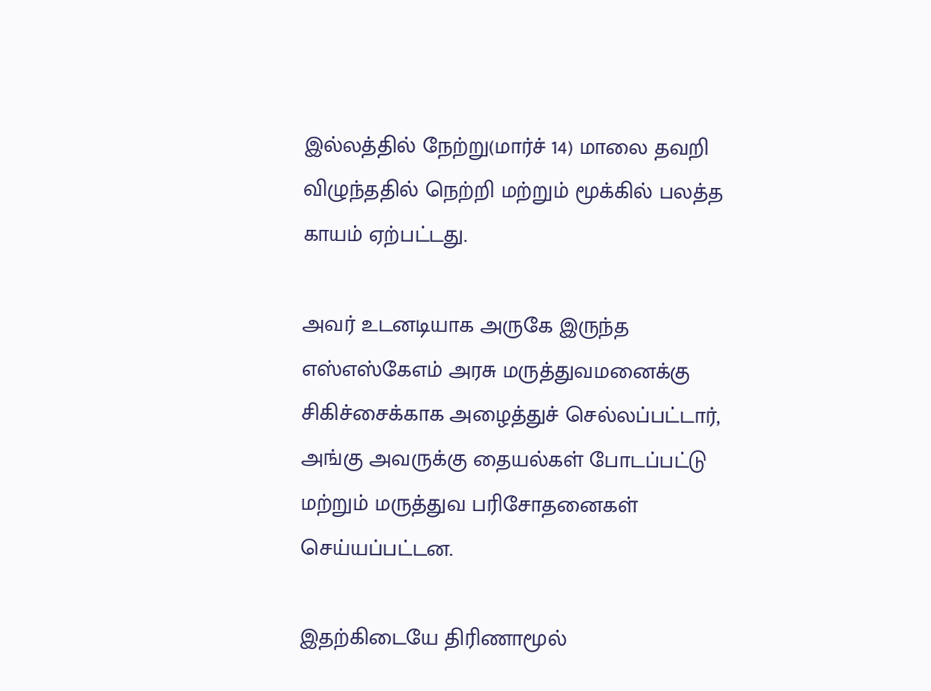இல்லத்தில் நேற்று(மார்ச் 14) மாலை தவறி விழுந்ததில் நெற்றி மற்றும் மூக்கில் பலத்த காயம் ஏற்பட்டது.

அவர் உடனடியாக அருகே இருந்த எஸ்எஸ்கேஎம் அரசு மருத்துவமனைக்கு சிகிச்சைக்காக அழைத்துச் செல்லப்பட்டார், அங்கு அவருக்கு தையல்கள் போடப்பட்டு மற்றும் மருத்துவ பரிசோதனைகள் செய்யப்பட்டன.

இதற்கிடையே திரிணாமூல்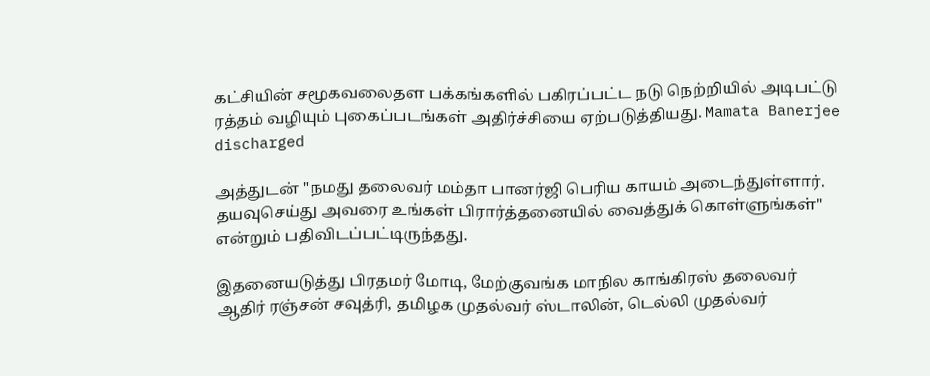கட்சியின் சமூகவலைதள பக்கங்களில் பகிரப்பட்ட நடு நெற்றியில் அடிபட்டு ரத்தம் வழியும் புகைப்படங்கள் அதிர்ச்சியை ஏற்படுத்தியது. Mamata Banerjee discharged

அத்துடன் "நமது தலைவர் மம்தா பானர்ஜி பெரிய காயம் அடைந்துள்ளார். தயவுசெய்து அவரை உங்கள் பிரார்த்தனையில் வைத்துக் கொள்ளுங்கள்" என்றும் பதிவிடப்பட்டிருந்தது.

இதனையடுத்து பிரதமர் மோடி, மேற்குவங்க மாநில காங்கிரஸ் தலைவர் ஆதிர் ரஞ்சன் சவுத்ரி, தமிழக முதல்வர் ஸ்டாலின், டெல்லி முதல்வர்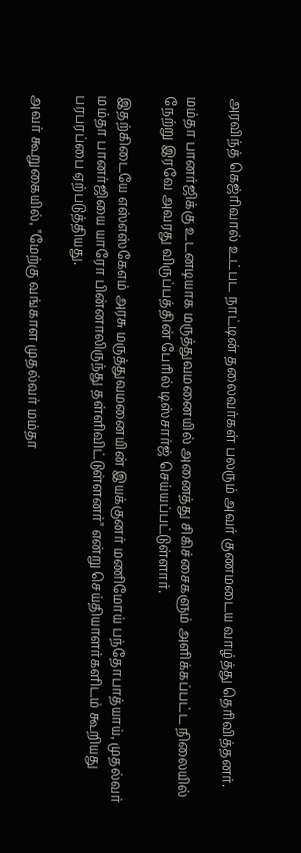அரவிந்த் கெஜ்ரிவால் உட்பட நாட்டின் தலைவர்கள் பலரும் அவர் குணமடைய வாழ்த்து தெரிவித்தனர்.

மம்தா பானர்ஜிக்கு உடனடியாக மருத்துவமனையில் அனைத்து சிகிச்சைகளும் அளிக்கப்பட்ட நிலையில் நேற்று இரவே அவரது விருப்பத்தின் பேரில் டிஸ்சார்ஜ் செய்யப்பட்டுள்ளார்.

இதற்கிடையே எஸ்எஸ்கேஎம் அரசு மருத்துவமனையின் இயக்குனர் மணிமோய் பந்தோபாத்யாய், முதல்வர் மம்தா பானர்ஜியை யாரோ பின்னாலிருந்து தள்ளிவிட்டுள்ளனர்" என்று செய்தியாளர்களிடம் கூறியது பரபரப்பை ஏற்படுத்தியது.

அவர் கூறுகையில், "மேற்கு வங்காள முதல்வர் மம்தா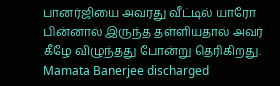பானர்ஜியை அவரது வீட்டில் யாரோ பின்னால் இருந்த தள்ளியதால் அவர் கீழே விழுந்தது போன்று தெரிகிறது. Mamata Banerjee discharged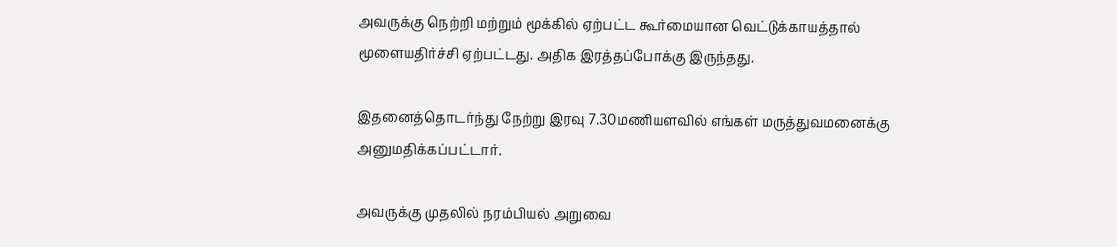அவருக்கு நெற்றி மற்றும் மூக்கில் ஏற்பட்ட கூர்மையான வெட்டுக்காயத்தால் மூளையதிர்ச்சி ஏற்பட்டது. அதிக இரத்தப்போக்கு இருந்தது.

இதனைத்தொடர்ந்து நேற்று இரவு 7.30மணியளவில் எங்கள் மருத்துவமனைக்கு அனுமதிக்கப்பட்டார்.

அவருக்கு முதலில் நரம்பியல் அறுவை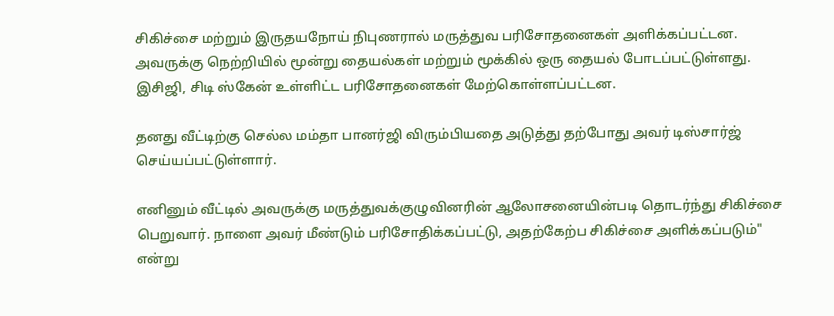சிகிச்சை மற்றும் இருதயநோய் நிபுணரால் மருத்துவ பரிசோதனைகள் அளிக்கப்பட்டன. அவருக்கு நெற்றியில் மூன்று தையல்கள் மற்றும் மூக்கில் ஒரு தையல் போடப்பட்டுள்ளது. இசிஜி, சிடி ஸ்கேன் உள்ளிட்ட பரிசோதனைகள் மேற்கொள்ளப்பட்டன.

தனது வீட்டிற்கு செல்ல மம்தா பானர்ஜி விரும்பியதை அடுத்து தற்போது அவர் டிஸ்சார்ஜ் செய்யப்பட்டுள்ளார்.

எனினும் வீட்டில் அவருக்கு மருத்துவக்குழுவினரின் ஆலோசனையின்படி தொடர்ந்து சிகிச்சை பெறுவார். நாளை அவர் மீண்டும் பரிசோதிக்கப்பட்டு, அதற்கேற்ப சிகிச்சை அளிக்கப்படும்" என்று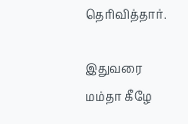தெரிவித்தார்.

இதுவரை மம்தா கீழே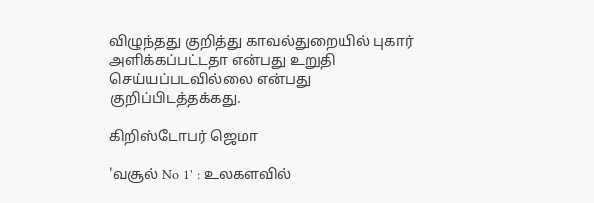விழுந்தது குறித்து காவல்துறையில் புகார் அளிக்கப்பட்டதா என்பது உறுதி செய்யப்படவில்லை என்பது குறிப்பிடத்தக்கது.

கிறிஸ்டோபர் ஜெமா

'வசூல் No 1' : உலகளவில்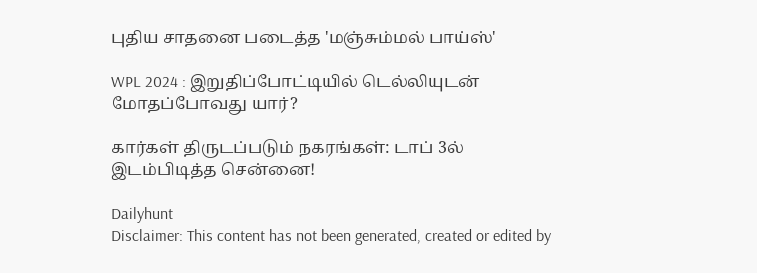புதிய சாதனை படைத்த 'மஞ்சும்மல் பாய்ஸ்'

WPL 2024 : இறுதிப்போட்டியில் டெல்லியுடன் மோதப்போவது யார்?

கார்கள் திருடப்படும் நகரங்கள்: டாப் 3ல் இடம்பிடித்த சென்னை!

Dailyhunt
Disclaimer: This content has not been generated, created or edited by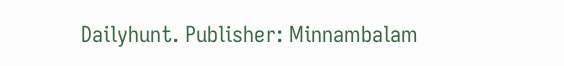Dailyhunt. Publisher: Minnambalam